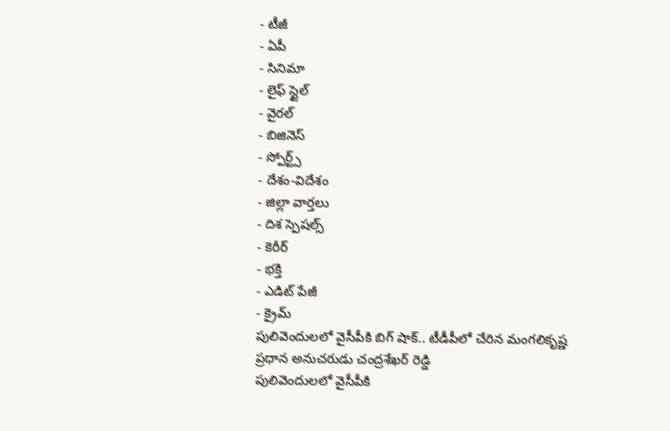- టీజీ
- ఏపీ
- సినిమా
- లైఫ్ స్టైల్
- వైరల్
- బిజినెస్
- స్పోర్ట్స్
- దేశం-విదేశం
- జిల్లా వార్తలు
- దిశ స్పెషల్స్
- కెరీర్
- భక్తి
- ఎడిట్ పేజీ
- క్రైమ్
పులివెందులలో వైసీపీకి బిగ్ షాక్.. టీడీపీలో చేరిన మంగలికృష్ణ ప్రధాన అనుచరుడు చంద్రశేఖర్ రెడ్డి
పులివెందులలో వైసీపీకి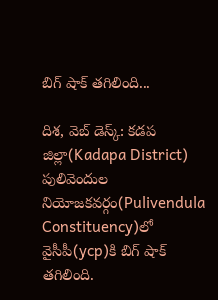బిగ్ షాక్ తగిలింది...

దిశ, వెబ్ డెస్క్: కడప జిల్లా(Kadapa District) పులివెందుల నియోజకవర్గం(Pulivendula Constituency)లో వైసీపీ(ycp)కి బిగ్ షాక్ తగిలింది.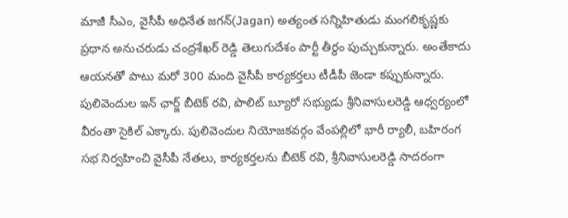మాజీ సీఎం, వైసీపీ అధినేత జగన్(Jagan) అత్యంత సన్నిహితుడు మంగలికృష్ణకు ప్రధాన అనుచరుడు చంద్రశేఖర్ రెడ్డి తెలుగుదేశం పార్టీ తీర్థం పుచ్చుకున్నారు. అంతేకాదు ఆయనతో పాటు మరో 300 మంది వైసీపీ కార్యకర్తలు టీడీపీ జెండా కప్పుకున్నారు. పులివెందుల ఇన్ ఛార్జ్ బీటెక్ రవి, పొలిట్ బ్యూరో సభ్యుడు శ్రీనివాసులరెడ్డి ఆధ్వర్యంలో వీరంతా సైకిల్ ఎక్కారు. పులివెందుల నియోజకవర్గం వేంపల్లిలో భారీ ర్యాలీ, బహిరంగ సభ నిర్వహించి వైసీపీ నేతలు, కార్యకర్తలను బీటెక్ రవి, శ్రీనివాసులరెడ్డి సాదరంగా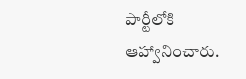పార్టీలోకి ఆహ్వానించారు.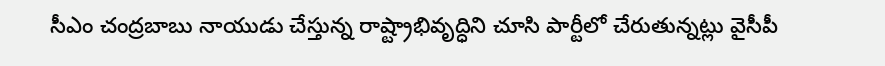సీఎం చంద్రబాబు నాయుడు చేస్తున్న రాష్ట్రాభివృద్ధిని చూసి పార్టీలో చేరుతున్నట్లు వైసీపీ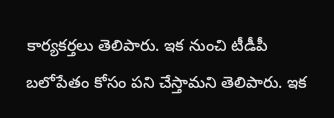కార్యకర్తలు తెలిపారు. ఇక నుంచి టీడీపీ బలోపేతం కోసం పని చేస్తామని తెలిపారు. ఇక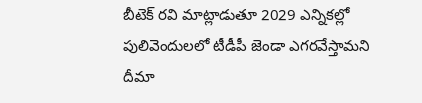బీటెక్ రవి మాట్లాడుతూ 2029 ఎన్నికల్లో పులివెందులలో టీడీపీ జెండా ఎగరవేస్తామని దీమా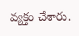వ్యక్తం చేశారు.